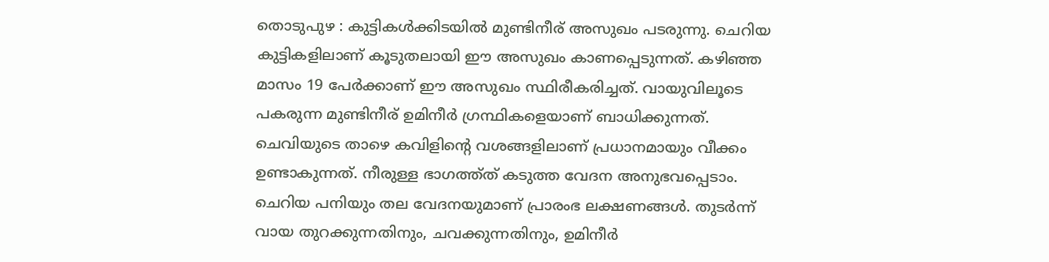തൊടുപുഴ : കുട്ടികൾക്കിടയിൽ മുണ്ടിനീര് അസുഖം പടരുന്നു. ചെറിയ കുട്ടികളിലാണ് കൂടുതലായി ഈ അസുഖം കാണപ്പെടുന്നത്. കഴിഞ്ഞ മാസം 19 പേർക്കാണ് ഈ അസുഖം സ്ഥിരീകരിച്ചത്. വായുവിലൂടെ പകരുന്ന മുണ്ടിനീര് ഉമിനീർ ഗ്രന്ഥികളെയാണ് ബാധിക്കുന്നത്. ചെവിയുടെ താഴെ കവിളിന്റെ വശങ്ങളിലാണ് പ്രധാനമായും വീക്കം ഉണ്ടാകുന്നത്. നീരുള്ള ഭാഗത്ത്ത് കടുത്ത വേദന അനുഭവപ്പെടാം. ചെറിയ പനിയും തല വേദനയുമാണ് പ്രാരംഭ ലക്ഷണങ്ങൾ. തുടർന്ന് വായ തുറക്കുന്നതിനും, ചവക്കുന്നതിനും, ഉമിനീർ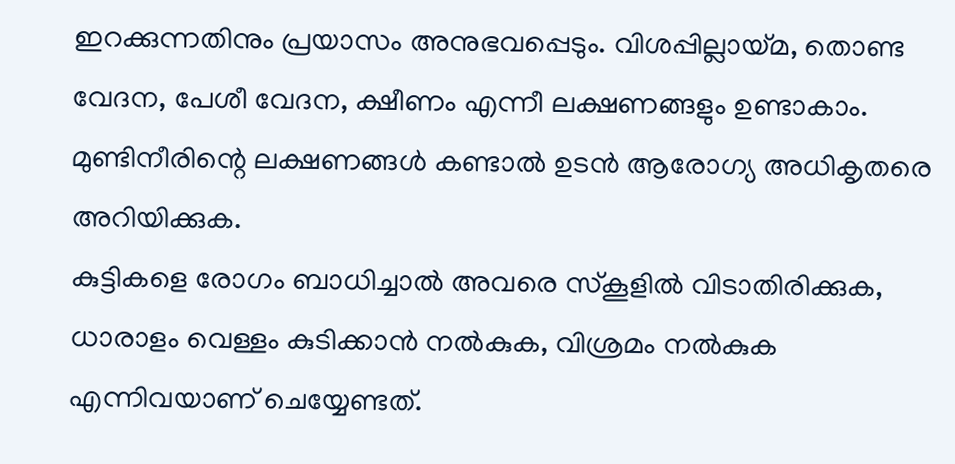ഇറക്കുന്നതിനും പ്രയാസം അനുഭവപ്പെടും. വിശപ്പില്ലായ്മ, തൊണ്ട വേദന, പേശീ വേദന, ക്ഷീണം എന്നീ ലക്ഷണങ്ങളും ഉണ്ടാകാം.
മുണ്ടിനീരിന്റെ ലക്ഷണങ്ങൾ കണ്ടാൽ ഉടൻ ആരോഗ്യ അധികൃതരെ അറിയിക്കുക.
കുട്ടികളെ രോഗം ബാധിച്ചാൽ അവരെ സ്കൂളിൽ വിടാതിരിക്കുക, ധാരാളം വെള്ളം കുടിക്കാൻ നൽകുക, വിശ്രമം നൽകുക എന്നിവയാണ് ചെയ്യേണ്ടത്.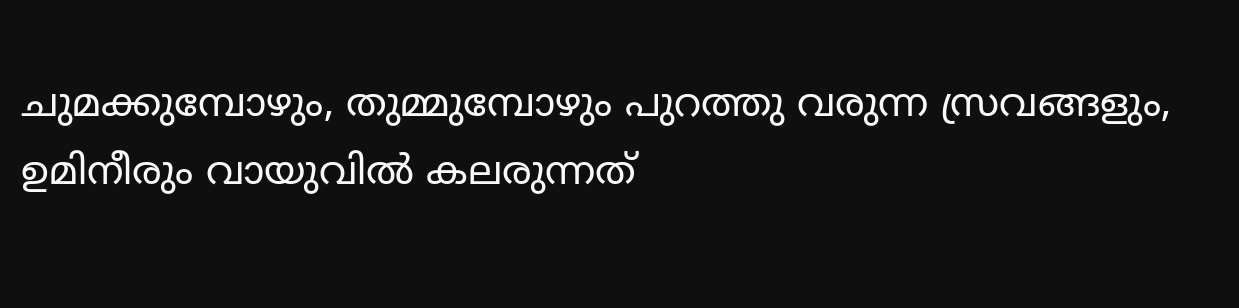ചുമക്കുമ്പോഴും, തുമ്മുമ്പോഴും പുറത്തു വരുന്ന സ്രവങ്ങളും, ഉമിനീരും വായുവിൽ കലരുന്നത്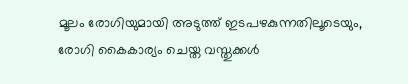മൂലം രോഗിയുമായി അടുത്ത് ഇടപഴകുന്നതിലൂടെയും, രോഗി കൈകാര്യം ചെയ്ത വസ്തുക്കൾ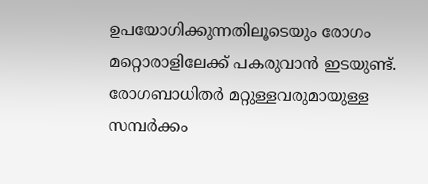ഉപയോഗിക്കുന്നതിലൂടെയും രോഗം മറ്റൊരാളിലേക്ക് പകരുവാൻ ഇടയുണ്ട്. രോഗബാധിതർ മറ്റുള്ളവരുമായുള്ള സമ്പർക്കം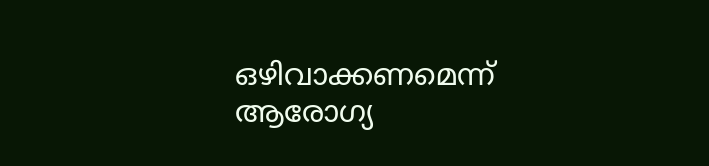ഒഴിവാക്കണമെന്ന് ആരോഗ്യ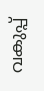വകുപ്പ്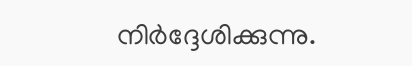നിർദ്ദേശിക്കുന്നു.